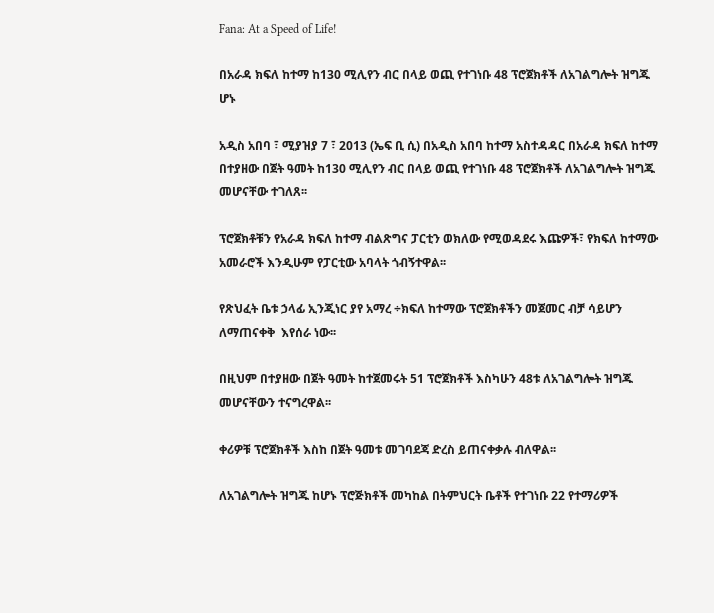Fana: At a Speed of Life!

በአራዳ ክፍለ ከተማ ከ130 ሚሊየን ብር በላይ ወጪ የተገነቡ 48 ፕሮጀክቶች ለአገልግሎት ዝግጁ ሆኑ

አዲስ አበባ ፣ ሚያዝያ 7 ፣ 2013 (ኤፍ ቢ ሲ) በአዲስ አበባ ከተማ አስተዳዳር በአራዳ ክፍለ ከተማ በተያዘው በጀት ዓመት ከ130 ሚሊየን ብር በላይ ወጪ የተገነቡ 48 ፕሮጀክቶች ለአገልግሎት ዝግጁ መሆናቸው ተገለጸ፡፡

ፕሮጀክቶቹን የአራዳ ክፍለ ከተማ ብልጽግና ፓርቲን ወክለው የሚወዳደሩ እጩዎች፣ የክፍለ ከተማው አመራሮች እንዲሁም የፓርቲው አባላት ጎብኝተዋል፡፡

የጽህፈት ቤቱ ኃላፊ ኢንጂነር ያየ አማረ ÷ክፍለ ከተማው ፕሮጀክቶችን መጀመር ብቻ ሳይሆን ለማጠናቀቅ  እየሰራ ነው፡፡

በዚህም በተያዘው በጀት ዓመት ከተጀመሩት 51 ፕሮጀክቶች እስካሁን 48ቱ ለአገልግሎት ዝግጁ መሆናቸውን ተናግረዋል፡፡

ቀሪዎቹ ፕሮጀክቶች እስከ በጀት ዓመቱ መገባደጃ ድረስ ይጠናቀቃሉ ብለዋል፡፡

ለአገልግሎት ዝግጁ ከሆኑ ፕሮጅክቶች መካከል በትምህርት ቤቶች የተገነቡ 22 የተማሪዎች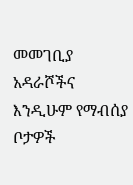መመገቢያ አዳራሾችና  እንዲሁም የማብሰያ ቦታዎች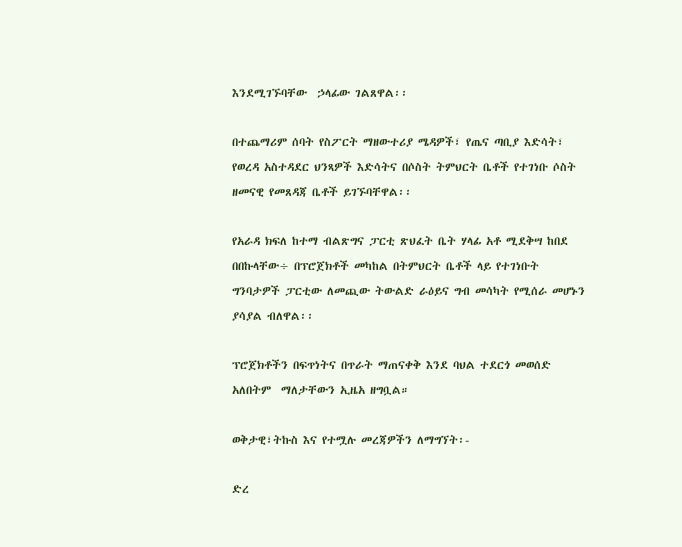እንደሚገኙባቸው  ኃላፊው ገልጸዋል፡፡

በተጨማሪም ሰባት የስፖርት ማዘውተሪያ ሜዳዎች፣ የጤና ጣቢያ እድሳት፣ የወረዳ አስተዳደር ህንጻዎች እድሳትና በሶስት ትምህርት ቤቶች የተገነቡ ሶስት ዘመናዊ የመጸዳጃ ቤቶች ይገኙባቸዋል፡፡

የአራዳ ክፍለ ከተማ ብልጽግና ፓርቲ ጽህፈት ቤት ሃላፊ አቶ ሚደቅሣ ከበደ በበኩላቸው÷ በፕሮጀክቶች መካከል በትምህርት ቤቶች ላይ የተገነቡት ግንባታዎች ፓርቲው ለመጪው ትውልድ ራዕይና ግብ መሳካት የሚሰራ መሆኑን ያሳያል ብለዋል፡፡

ፕሮጀክቶችን በፍጥነትና በጥራት ማጠናቀቅ እንደ ባህል ተደርጎ መወሰድ አለበትም  ማለታቸውን ኢዜአ ዘግቧል።

ወቅታዊ፣ትኩስ እና የተሟሉ መረጃዎችን ለማግኘት፡-

ድረ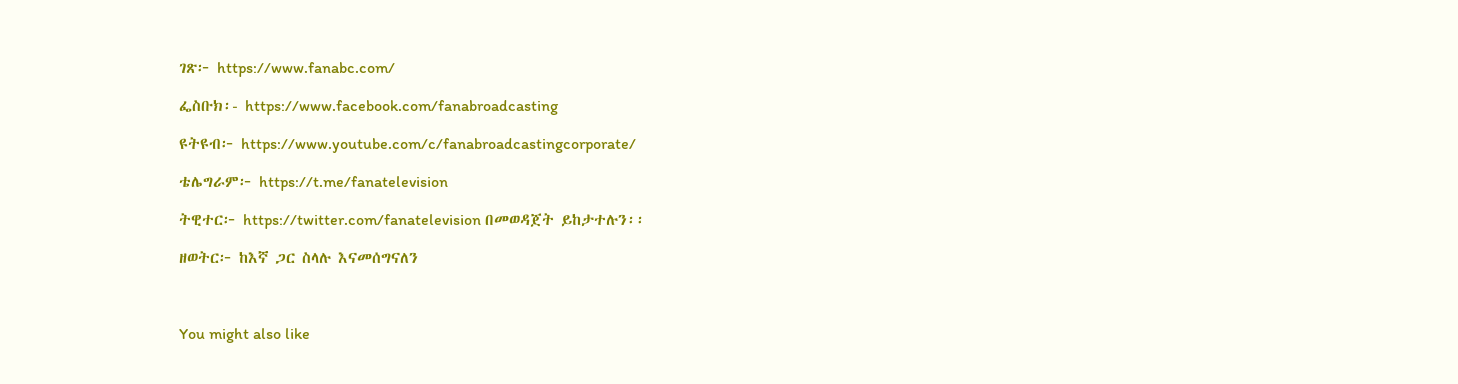ገጽ፦ https://www.fanabc.com/

ፌስቡክ፡- https://www.facebook.com/fanabroadcasting

ዩትዩብ፦ https://www.youtube.com/c/fanabroadcastingcorporate/

ቴሌግራም፦ https://t.me/fanatelevision

ትዊተር፦ https://twitter.com/fanatelevision በመወዳጀት ይከታተሉን፡፡

ዘወትር፦ ከእኛ ጋር ስላሉ እናመሰግናለን



You might also like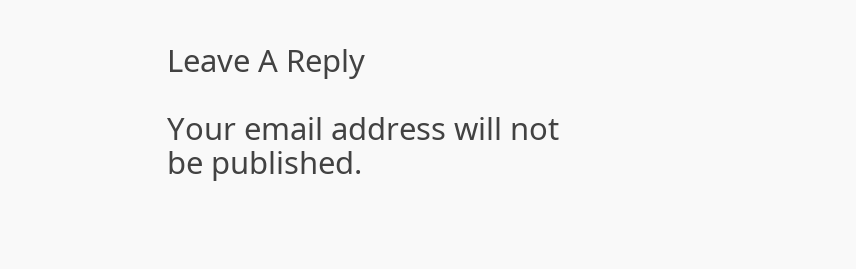Leave A Reply

Your email address will not be published.